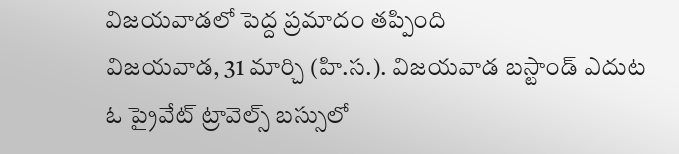విజయవాడలో పెద్ద ప్రమాదం తప్పింది
విజయవాడ, 31 మార్చి (హి.స.). విజయవాడ బస్టాండ్ ఎదుట ఓ ప్రైవేట్ ట్రావెల్స్ బస్సులో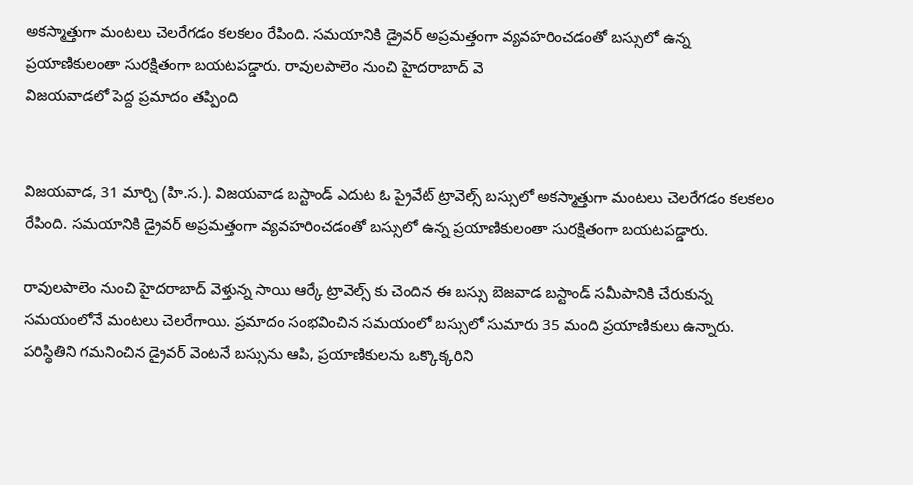అకస్మాత్తుగా మంటలు చెలరేగడం కలకలం రేపింది. సమయానికి డ్రైవర్ అప్రమత్తంగా వ్యవహరించడంతో బస్సులో ఉన్న ప్రయాణికులంతా సురక్షితంగా బయటపడ్డారు. రావులపాలెం నుంచి హైదరాబాద్ వె
విజయవాడలో పెద్ద ప్రమాదం తప్పింది


విజయవాడ, 31 మార్చి (హి.స.). విజయవాడ బస్టాండ్ ఎదుట ఓ ప్రైవేట్ ట్రావెల్స్ బస్సులో అకస్మాత్తుగా మంటలు చెలరేగడం కలకలం రేపింది. సమయానికి డ్రైవర్ అప్రమత్తంగా వ్యవహరించడంతో బస్సులో ఉన్న ప్రయాణికులంతా సురక్షితంగా బయటపడ్డారు.

రావులపాలెం నుంచి హైదరాబాద్ వెళ్తున్న సాయి ఆర్కే ట్రావెల్స్ కు చెందిన ఈ బస్సు బెజవాడ బస్టాండ్ సమీపానికి చేరుకున్న సమయంలోనే మంటలు చెలరేగాయి. ప్రమాదం సంభవించిన సమయంలో బస్సులో సుమారు 35 మంది ప్రయాణికులు ఉన్నారు. పరిస్థితిని గమనించిన డ్రైవర్ వెంటనే బస్సును ఆపి, ప్రయాణికులను ఒక్కొక్కరిని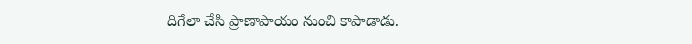దిగేలా చేసి ప్రాణాపాయం నుంచి కాపాడాడు.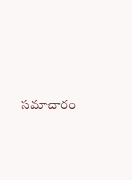సమాచారం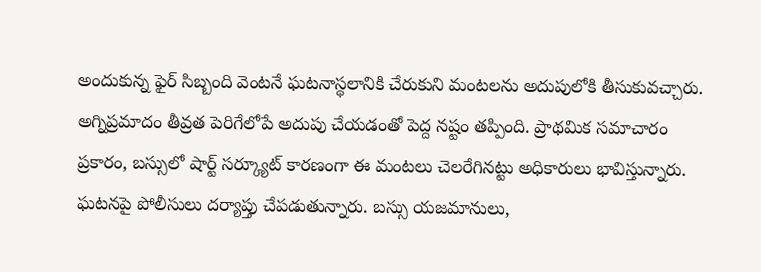అందుకున్న ఫైర్ సిబ్బంది వెంటనే ఘటనాస్థలానికి చేరుకుని మంటలను అదుపులోకి తీసుకువచ్చారు. అగ్నిప్రమాదం తీవ్రత పెరిగేలోపే అదుపు చేయడంతో పెద్ద నష్టం తప్పింది. ప్రాథమిక సమాచారం ప్రకారం, బస్సులో షార్ట్ సర్క్యూట్ కారణంగా ఈ మంటలు చెలరేగినట్టు అధికారులు భావిస్తున్నారు. ఘటనపై పోలీసులు దర్యాప్తు చేపడుతున్నారు. బస్సు యజమానులు,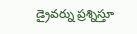డ్రైవర్ను ప్రశ్నిస్తూ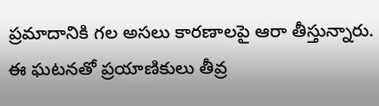ప్రమాదానికి గల అసలు కారణాలపై ఆరా తీస్తున్నారు. ఈ ఘటనతో ప్రయాణికులు తీవ్ర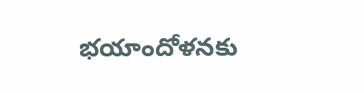భయాందోళనకు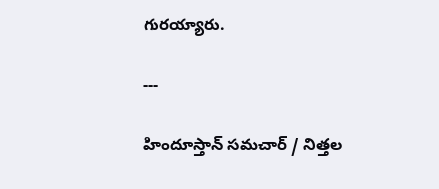గురయ్యారు.

---

హిందూస్తాన్ సమచార్ / నిత్తల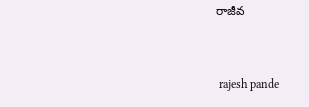రాజీవ


 rajesh pande